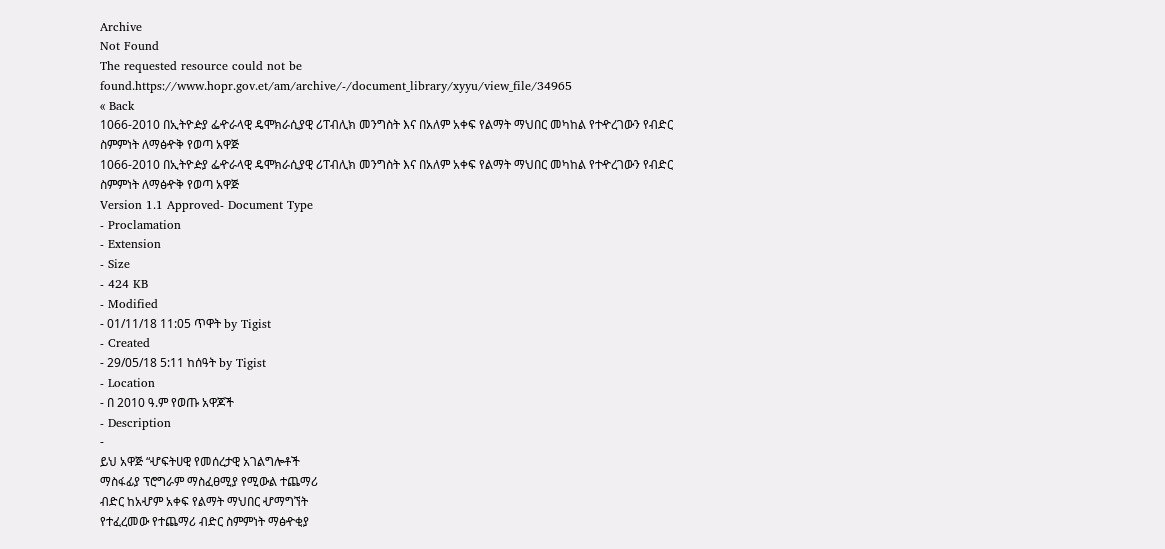Archive
Not Found
The requested resource could not be found.https://www.hopr.gov.et/am/archive/-/document_library/xyyu/view_file/34965
« Back
1066-2010 በኢትዮዽያ ፌዯራላዊ ዴሞክራሲያዊ ሪፐብሊክ መንግስት እና በአለም አቀፍ የልማት ማህበር መካከል የተዯረገውን የብድር ስምምነት ለማፅዯቅ የወጣ አዋጅ
1066-2010 በኢትዮዽያ ፌዯራላዊ ዴሞክራሲያዊ ሪፐብሊክ መንግስት እና በአለም አቀፍ የልማት ማህበር መካከል የተዯረገውን የብድር ስምምነት ለማፅዯቅ የወጣ አዋጅ
Version 1.1 Approved- Document Type
- Proclamation
- Extension
- Size
- 424 KB
- Modified
- 01/11/18 11:05 ጥዋት by Tigist
- Created
- 29/05/18 5:11 ከሰዓት by Tigist
- Location
- በ 2010 ዓ.ም የወጡ አዋጆች
- Description
-
ይህ አዋጅ “ሇፍትሀዊ የመሰረታዊ አገልግሎቶች
ማስፋፊያ ፕሮግራም ማስፈፀሚያ የሚውል ተጨማሪ
ብድር ከአሇም አቀፍ የልማት ማህበር ሇማግኘት
የተፈረመው የተጨማሪ ብድር ስምምነት ማፅዯቂያ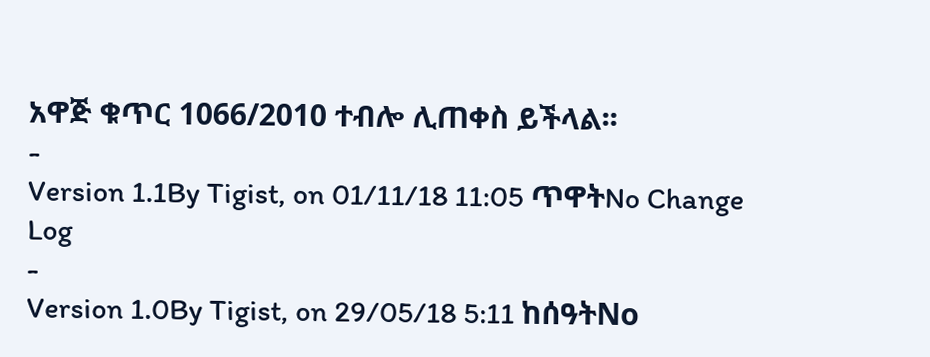አዋጅ ቁጥር 1066/2010 ተብሎ ሊጠቀስ ይችላል፡፡
-
Version 1.1By Tigist, on 01/11/18 11:05 ጥዋትNo Change Log
-
Version 1.0By Tigist, on 29/05/18 5:11 ከሰዓትNo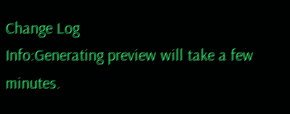Change Log
Info:Generating preview will take a few minutes.